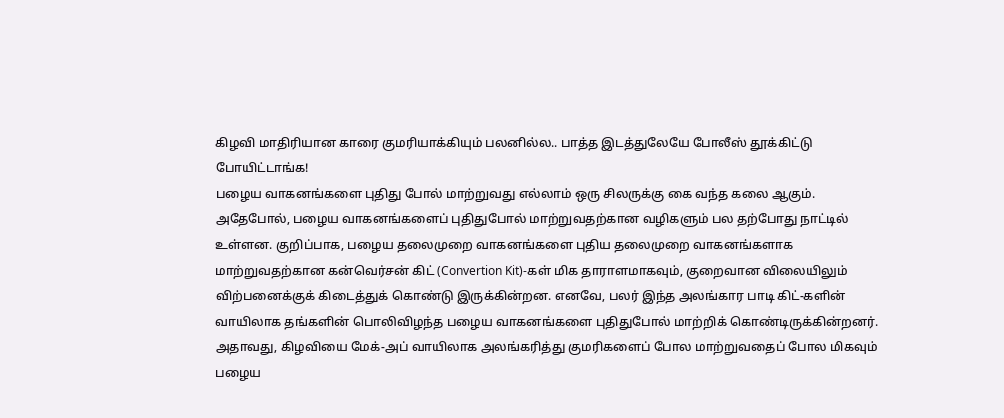கிழவி மாதிரியான காரை குமரியாக்கியும் பலனில்ல.. பாத்த இடத்துலேயே போலீஸ் தூக்கிட்டு போயிட்டாங்க!
பழைய வாகனங்களை புதிது போல் மாற்றுவது எல்லாம் ஒரு சிலருக்கு கை வந்த கலை ஆகும். அதேபோல், பழைய வாகனங்களைப் புதிதுபோல் மாற்றுவதற்கான வழிகளும் பல தற்போது நாட்டில் உள்ளன. குறிப்பாக, பழைய தலைமுறை வாகனங்களை புதிய தலைமுறை வாகனங்களாக மாற்றுவதற்கான கன்வெர்சன் கிட் (Convertion Kit)-கள் மிக தாராளமாகவும், குறைவான விலையிலும் விற்பனைக்குக் கிடைத்துக் கொண்டு இருக்கின்றன. எனவே, பலர் இந்த அலங்கார பாடி கிட்-களின் வாயிலாக தங்களின் பொலிவிழந்த பழைய வாகனங்களை புதிதுபோல் மாற்றிக் கொண்டிருக்கின்றனர்.
அதாவது, கிழவியை மேக்-அப் வாயிலாக அலங்கரித்து குமரிகளைப் போல மாற்றுவதைப் போல மிகவும் பழைய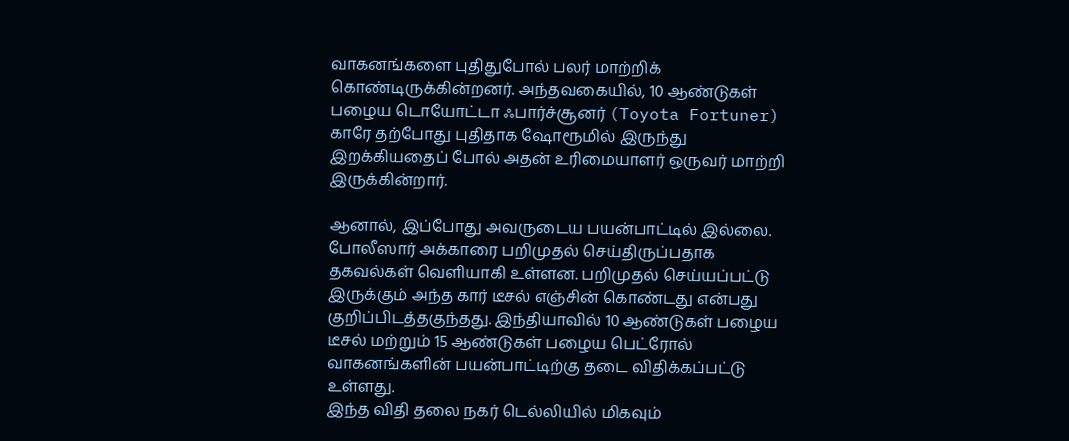வாகனங்களை புதிதுபோல் பலர் மாற்றிக் கொண்டிருக்கின்றனர். அந்தவகையில், 10 ஆண்டுகள் பழைய டொயோட்டா ஃபார்ச்சூனர் (Toyota Fortuner) காரே தற்போது புதிதாக ஷோரூமில் இருந்து இறக்கியதைப் போல் அதன் உரிமையாளர் ஒருவர் மாற்றி இருக்கின்றார்.

ஆனால், இப்போது அவருடைய பயன்பாட்டில் இல்லை. போலீஸார் அக்காரை பறிமுதல் செய்திருப்பதாக தகவல்கள் வெளியாகி உள்ளன. பறிமுதல் செய்யப்பட்டு இருக்கும் அந்த கார் டீசல் எஞ்சின் கொண்டது என்பது குறிப்பிடத்தகுந்தது. இந்தியாவில் 10 ஆண்டுகள் பழைய டீசல் மற்றும் 15 ஆண்டுகள் பழைய பெட்ரோல் வாகனங்களின் பயன்பாட்டிற்கு தடை விதிக்கப்பட்டு உள்ளது.
இந்த விதி தலை நகர் டெல்லியில் மிகவும்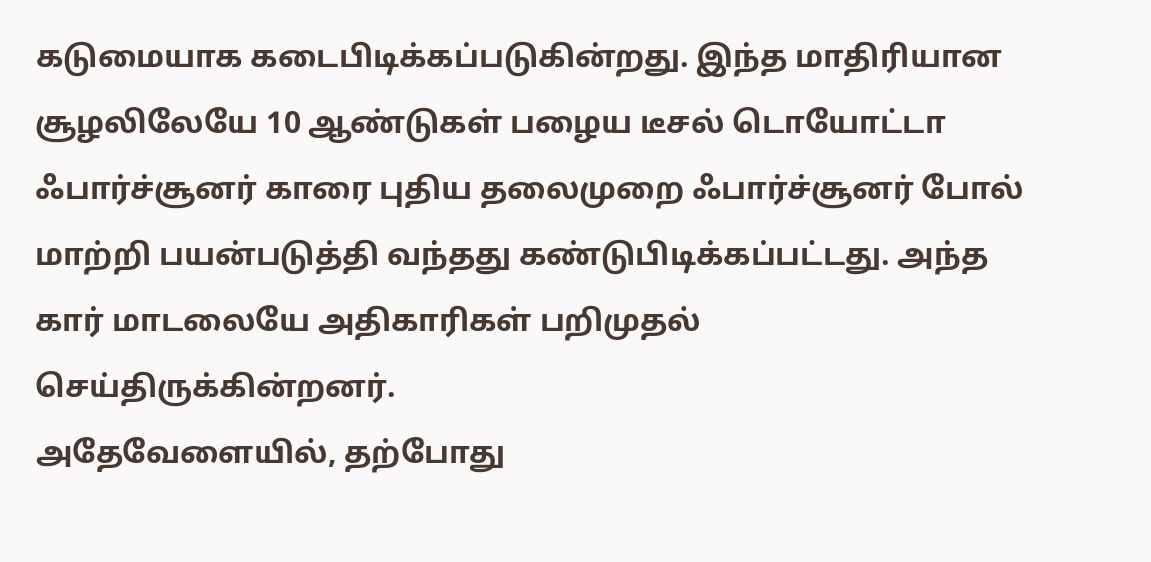கடுமையாக கடைபிடிக்கப்படுகின்றது. இந்த மாதிரியான சூழலிலேயே 10 ஆண்டுகள் பழைய டீசல் டொயோட்டா ஃபார்ச்சூனர் காரை புதிய தலைமுறை ஃபார்ச்சூனர் போல் மாற்றி பயன்படுத்தி வந்தது கண்டுபிடிக்கப்பட்டது. அந்த கார் மாடலையே அதிகாரிகள் பறிமுதல் செய்திருக்கின்றனர்.
அதேவேளையில், தற்போது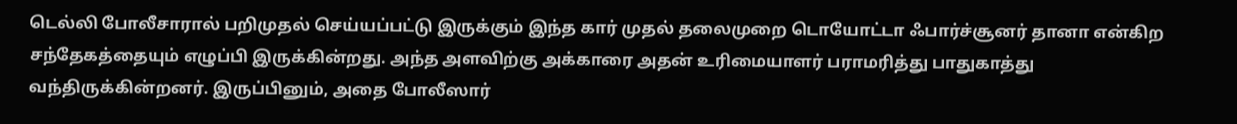டெல்லி போலீசாரால் பறிமுதல் செய்யப்பட்டு இருக்கும் இந்த கார் முதல் தலைமுறை டொயோட்டா ஃபார்ச்சூனர் தானா என்கிற சந்தேகத்தையும் எழுப்பி இருக்கின்றது. அந்த அளவிற்கு அக்காரை அதன் உரிமையாளர் பராமரித்து பாதுகாத்து வந்திருக்கின்றனர். இருப்பினும், அதை போலீஸார்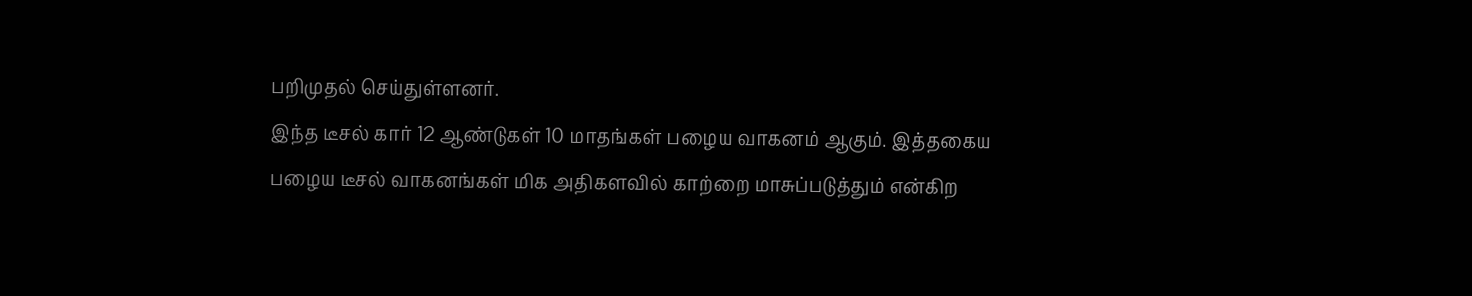பறிமுதல் செய்துள்ளனர்.
இந்த டீசல் கார் 12 ஆண்டுகள் 10 மாதங்கள் பழைய வாகனம் ஆகும். இத்தகைய பழைய டீசல் வாகனங்கள் மிக அதிகளவில் காற்றை மாசுப்படுத்தும் என்கிற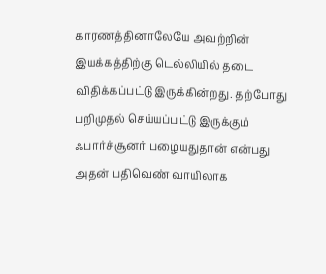காரணத்தினாலேயே அவற்றின் இயக்கத்திற்கு டெல்லியில் தடை விதிக்கப்பட்டு இருக்கின்றது. தற்போது பறிமுதல் செய்யப்பட்டு இருக்கும் ஃபார்ச்சூனர் பழையதுதான் என்பது அதன் பதிவெண் வாயிலாக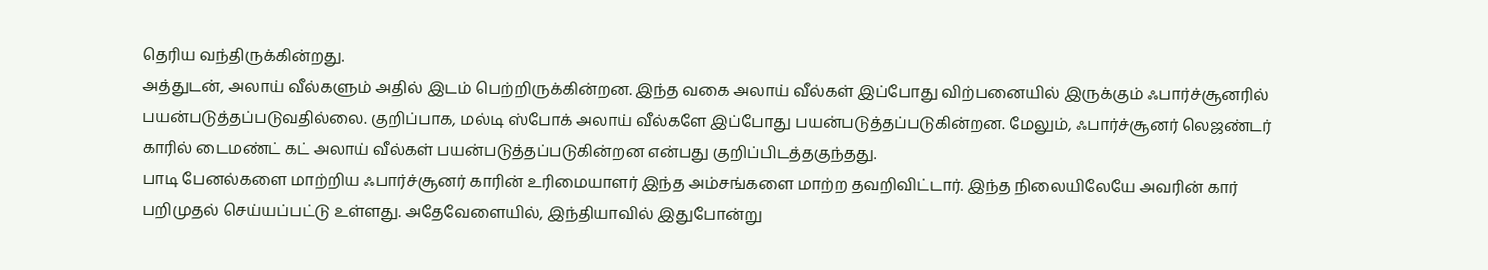தெரிய வந்திருக்கின்றது.
அத்துடன், அலாய் வீல்களும் அதில் இடம் பெற்றிருக்கின்றன. இந்த வகை அலாய் வீல்கள் இப்போது விற்பனையில் இருக்கும் ஃபார்ச்சூனரில் பயன்படுத்தப்படுவதில்லை. குறிப்பாக, மல்டி ஸ்போக் அலாய் வீல்களே இப்போது பயன்படுத்தப்படுகின்றன. மேலும், ஃபார்ச்சூனர் லெஜண்டர் காரில் டைமண்ட் கட் அலாய் வீல்கள் பயன்படுத்தப்படுகின்றன என்பது குறிப்பிடத்தகுந்தது.
பாடி பேனல்களை மாற்றிய ஃபார்ச்சூனர் காரின் உரிமையாளர் இந்த அம்சங்களை மாற்ற தவறிவிட்டார். இந்த நிலையிலேயே அவரின் கார் பறிமுதல் செய்யப்பட்டு உள்ளது. அதேவேளையில், இந்தியாவில் இதுபோன்று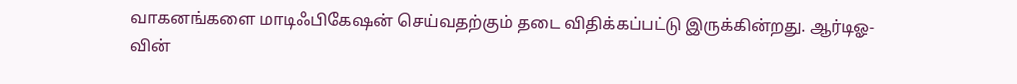வாகனங்களை மாடிஃபிகேஷன் செய்வதற்கும் தடை விதிக்கப்பட்டு இருக்கின்றது. ஆர்டிஓ-வின்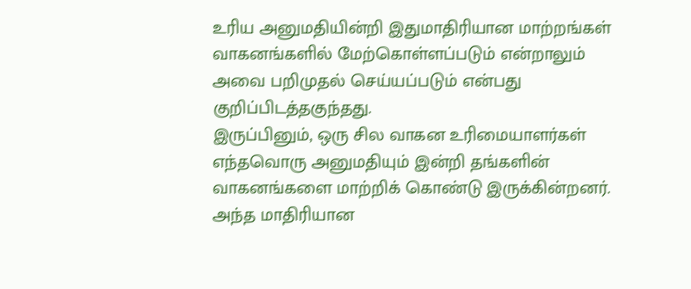உரிய அனுமதியின்றி இதுமாதிரியான மாற்றங்கள் வாகனங்களில் மேற்கொள்ளப்படும் என்றாலும் அவை பறிமுதல் செய்யப்படும் என்பது குறிப்பிடத்தகுந்தது.
இருப்பினும், ஒரு சில வாகன உரிமையாளர்கள் எந்தவொரு அனுமதியும் இன்றி தங்களின் வாகனங்களை மாற்றிக் கொண்டு இருக்கின்றனர். அந்த மாதிரியான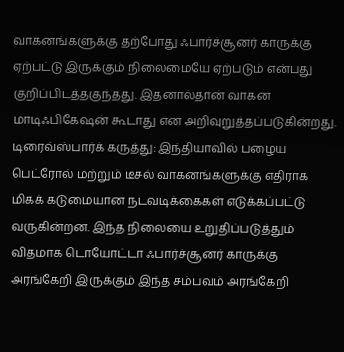வாகனங்களுக்கு தற்போது ஃபார்ச்சூனர் காருக்கு ஏற்பட்டு இருக்கும் நிலைமையே ஏற்படும் என்பது குறிப்பிடத்தகுந்தது. இதனால்தான் வாகன மாடிஃபிகேஷன் கூடாது என அறிவுறுத்தப்படுகின்றது.
டிரைவ்ஸ்பார்க் கருத்து: இந்தியாவில் பழைய பெட்ரோல் மற்றும் டீசல் வாகனங்களுக்கு எதிராக மிகக் கடுமையான நடவடிக்கைகள் எடுக்கப்பட்டு வருகின்றன. இந்த நிலையை உறுதிப்படுத்தும் விதமாக டொயோட்டா ஃபார்ச்சூனர் காருக்கு அரங்கேறி இருக்கும் இந்த சம்பவம் அரங்கேறி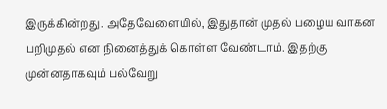இருக்கின்றது. அதேவேளையில், இதுதான் முதல் பழைய வாகன பறிமுதல் என நினைத்துக் கொள்ள வேண்டாம். இதற்கு முன்னதாகவும் பல்வேறு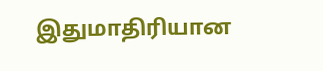இதுமாதிரியான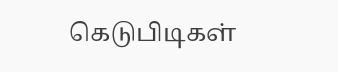கெடுபிடிகள்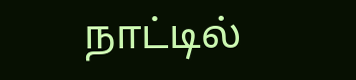நாட்டில்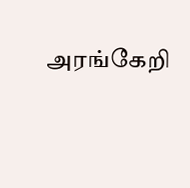அரங்கேறி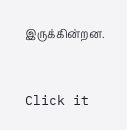இருக்கின்றன.


Click it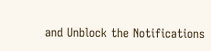and Unblock the Notifications